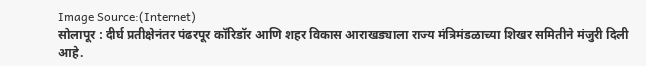Image Source:(Internet)
सोलापूर : दीर्घ प्रतीक्षेनंतर पंढरपूर कॉरिडॉर आणि शहर विकास आराखड्याला राज्य मंत्रिमंडळाच्या शिखर समितीने मंजुरी दिली आहे.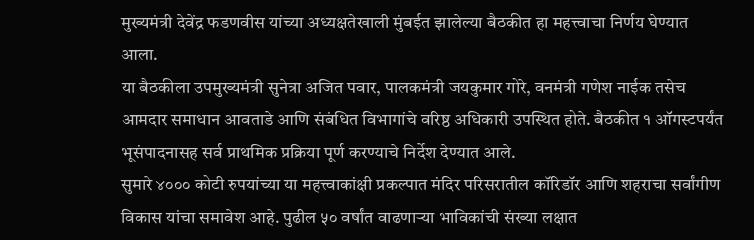मुख्यमंत्री देवेंद्र फडणवीस यांच्या अध्यक्षतेखाली मुंबईत झालेल्या बैठकीत हा महत्त्वाचा निर्णय घेण्यात आला.
या बैठकीला उपमुख्यमंत्री सुनेत्रा अजित पवार, पालकमंत्री जयकुमार गोरे, वनमंत्री गणेश नाईक तसेच आमदार समाधान आवताडे आणि संबंधित विभागांचे वरिष्ठ अधिकारी उपस्थित होते. बैठकीत १ ऑगस्टपर्यंत भूसंपादनासह सर्व प्राथमिक प्रक्रिया पूर्ण करण्याचे निर्देश देण्यात आले.
सुमारे ४००० कोटी रुपयांच्या या महत्त्वाकांक्षी प्रकल्पात मंदिर परिसरातील कॉरिडॉर आणि शहराचा सर्वांगीण विकास यांचा समावेश आहे. पुढील ५० वर्षांत वाढणाऱ्या भाविकांची संख्या लक्षात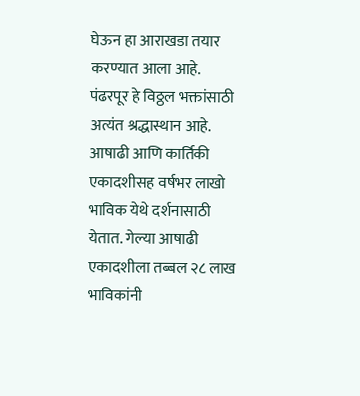घेऊन हा आराखडा तयार करण्यात आला आहे.
पंढरपूर हे विठ्ठल भक्तांसाठी अत्यंत श्रद्धास्थान आहे. आषाढी आणि कार्तिकी एकादशीसह वर्षभर लाखो भाविक येथे दर्शनासाठी येतात. गेल्या आषाढी एकादशीला तब्बल २८ लाख भाविकांनी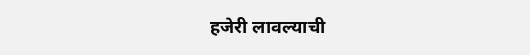हजेरी लावल्याची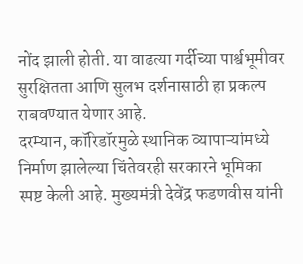नोंद झाली होती. या वाढत्या गर्दीच्या पार्श्वभूमीवर सुरक्षितता आणि सुलभ दर्शनासाठी हा प्रकल्प राबवण्यात येणार आहे.
दरम्यान, कॉरिडॉरमुळे स्थानिक व्यापाऱ्यांमध्ये निर्माण झालेल्या चिंतेवरही सरकारने भूमिका स्पष्ट केली आहे. मुख्यमंत्री देवेंद्र फडणवीस यांनी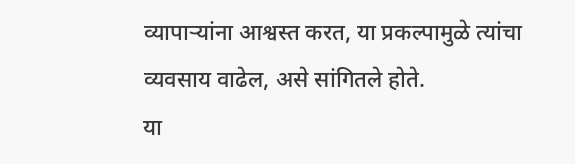व्यापाऱ्यांना आश्वस्त करत, या प्रकल्पामुळे त्यांचा व्यवसाय वाढेल, असे सांगितले होते.
या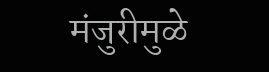मंजुरीमुळे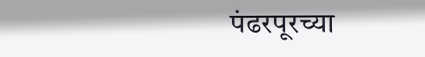पंढरपूरच्या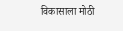विकासाला मोठी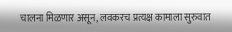चालना मिळणार असून, लवकरच प्रत्यक्ष कामाला सुरुवात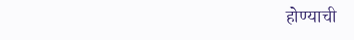होण्याची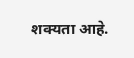शक्यता आहे.